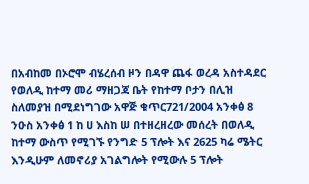በአብከመ በኦሮሞ ብሄረሰብ ዞን በዳዋ ጨፋ ወረዳ አስተዳደር የወለዲ ከተማ መሪ ማዘጋጃ ቤት የከተማ ቦታን በሊዝ ስለመያዝ በሚደነግገው አዋጅ ቁጥር721/2004 አንቀፅ 8 ንዑስ አንቀፅ 1 ከ ሀ እስከ ሠ በተዘረዘረው መሰረት በወለዲ ከተማ ውስጥ የሚገኙ የንግድ 5 ፕሎት እና 2625 ካሬ ሜትር እንዲሁም ለመኖሪያ አገልግሎት የሚውሉ 5 ፕሎት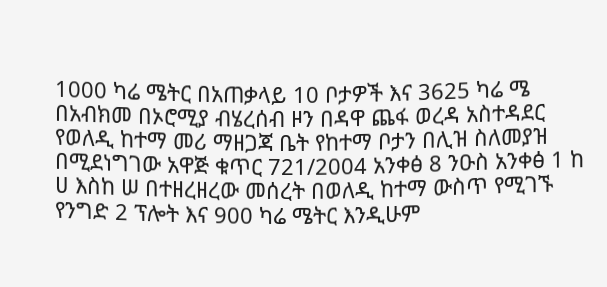1000 ካሬ ሜትር በአጠቃላይ 10 ቦታዎች እና 3625 ካሬ ሜ
በአብክመ በኦሮሚያ ብሄረሰብ ዞን በዳዋ ጨፋ ወረዳ አስተዳደር የወለዲ ከተማ መሪ ማዘጋጃ ቤት የከተማ ቦታን በሊዝ ስለመያዝ በሚደነግገው አዋጅ ቁጥር 721/2004 አንቀፅ 8 ንዑስ አንቀፅ 1 ከ ሀ እስከ ሠ በተዘረዘረው መሰረት በወለዲ ከተማ ውስጥ የሚገኙ የንግድ 2 ፕሎት እና 900 ካሬ ሜትር እንዲሁም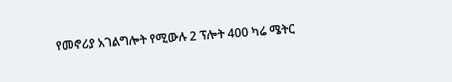የመኖሪያ አገልግሎት የሚውሉ 2 ፕሎት 400 ካሬ ሜትር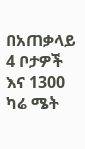በአጠቃላይ 4 ቦታዎች እና 1300 ካሬ ሜት